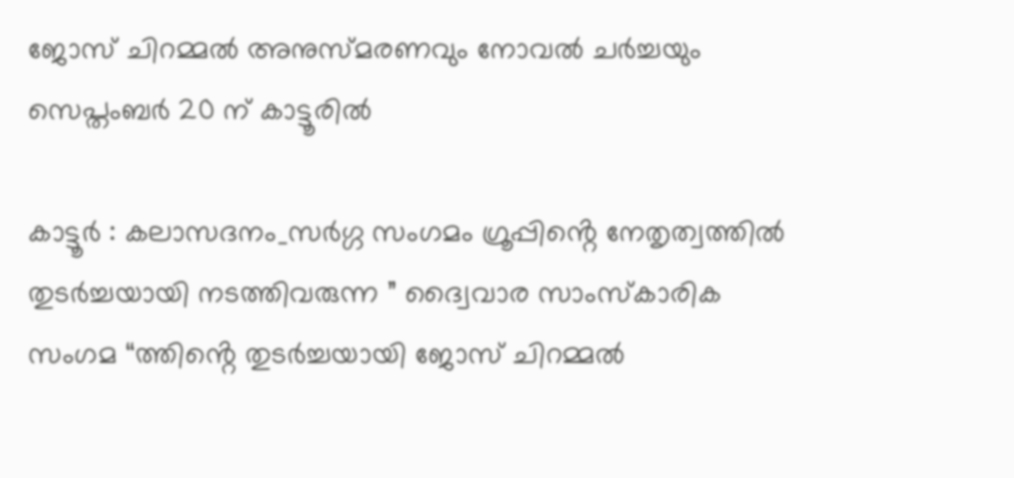ജോസ് ചിറമ്മൽ അനുസ്മരണവും നോവൽ ചർച്ചയും സെപ്തംബർ 20 ന് കാട്ടൂരിൽ

കാട്ടൂർ : കലാസദനം_സർഗ്ഗ സംഗമം ഗ്രൂപ്പിൻ്റെ നേതൃത്വത്തിൽ തുടർച്ചയായി നടത്തിവരുന്ന ” ദ്വൈവാര സാംസ്കാരിക സംഗമ “ത്തിൻ്റെ തുടർച്ചയായി ജോസ് ചിറമ്മൽ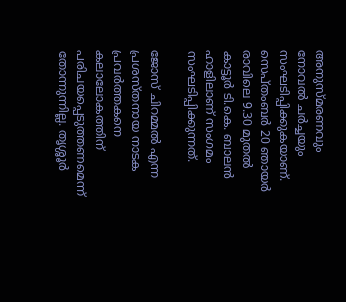അനുസ്മരണവും നോവൽ ചർച്ചയും സംഘടിപ്പിക്കുകയാണ്. സെപ്തംബർ 20 ഞായർ രാവിലെ 9.30 മുതൽ കാട്ടൂർ ടി.കെ. ബാലൻ ഹാളിലാണ് സംഗമം സംഘടിപ്പിക്കുന്നത്.

ജോസ് ചിറമ്മൽ എന്ന പ്രശസ്തനായ നാടക പ്രവർത്തകനെ കലാലോകത്തിന് പരിചയപ്പെടുത്തണമെന്ന് തോന്നുന്നില്ല. തൃശ്ശൂർ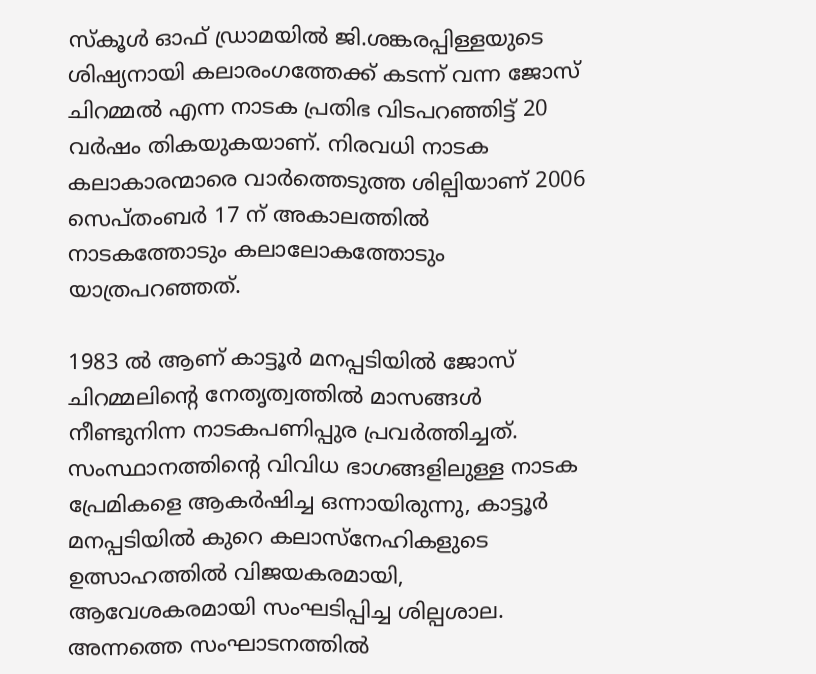സ്‌കൂൾ ഓഫ് ഡ്രാമയിൽ ജി.ശങ്കരപ്പിള്ളയുടെ ശിഷ്യനായി കലാരംഗത്തേക്ക് കടന്ന് വന്ന ജോസ് ചിറമ്മൽ എന്ന നാടക പ്രതിഭ വിടപറഞ്ഞിട്ട് 20 വർഷം തികയുകയാണ്. നിരവധി നാടക കലാകാരന്മാരെ വാർത്തെടുത്ത ശില്പിയാണ് 2006 സെപ്തംബർ 17 ന് അകാലത്തിൽ നാടകത്തോടും കലാലോകത്തോടും യാത്രപറഞ്ഞത്.

1983 ൽ ആണ് കാട്ടൂർ മനപ്പടിയിൽ ജോസ് ചിറമ്മലിൻ്റെ നേതൃത്വത്തിൽ മാസങ്ങൾ നീണ്ടുനിന്ന നാടകപണിപ്പുര പ്രവർത്തിച്ചത്. സംസ്ഥാനത്തിൻ്റെ വിവിധ ഭാഗങ്ങളിലുള്ള നാടക പ്രേമികളെ ആകർഷിച്ച ഒന്നായിരുന്നു, കാട്ടൂർ മനപ്പടിയിൽ കുറെ കലാസ്നേഹികളുടെ ഉത്സാഹത്തിൽ വിജയകരമായി, ആവേശകരമായി സംഘടിപ്പിച്ച ശില്പശാല. അന്നത്തെ സംഘാടനത്തിൽ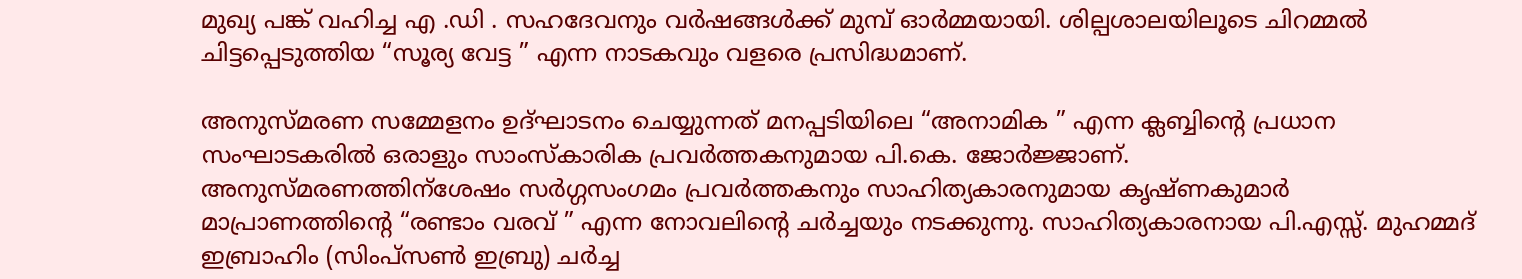മുഖ്യ പങ്ക് വഹിച്ച എ .ഡി . സഹദേവനും വർഷങ്ങൾക്ക് മുമ്പ് ഓർമ്മയായി. ശില്പശാലയിലൂടെ ചിറമ്മൽ ചിട്ടപ്പെടുത്തിയ “സൂര്യ വേട്ട ” എന്ന നാടകവും വളരെ പ്രസിദ്ധമാണ്.

അനുസ്മരണ സമ്മേളനം ഉദ്ഘാടനം ചെയ്യുന്നത് മനപ്പടിയിലെ “അനാമിക ” എന്ന ക്ലബ്ബിൻ്റെ പ്രധാന സംഘാടകരിൽ ഒരാളും സാംസ്കാരിക പ്രവർത്തകനുമായ പി.കെ. ജോർജ്ജാണ്.
അനുസ്മരണത്തിന്‌ശേഷം സർഗ്ഗസംഗമം പ്രവർത്തകനും സാഹിത്യകാരനുമായ കൃഷ്ണകുമാർ മാപ്രാണത്തിൻ്റെ “രണ്ടാം വരവ് ” എന്ന നോവലിൻ്റെ ചർച്ചയും നടക്കുന്നു. സാഹിത്യകാരനായ പി.എസ്സ്. മുഹമ്മദ് ഇബ്രാഹിം (സിംപ്സൺ ഇബ്രു) ചർച്ച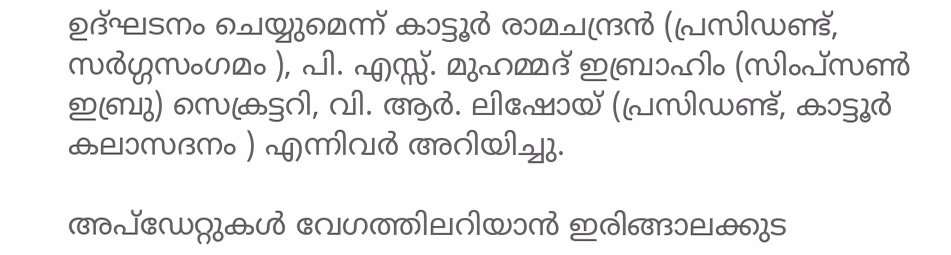ഉദ്ഘടനം ചെയ്യുമെന്ന് കാട്ടൂർ രാമചന്ദ്രൻ (പ്രസിഡണ്ട്, സർഗ്ഗസംഗമം ), പി. എസ്സ്. മുഹമ്മദ് ഇബ്രാഹിം (സിംപ്സൺ ഇബ്രു) സെക്രട്ടറി, വി. ആർ. ലിഷോയ് (പ്രസിഡണ്ട്, കാട്ടൂർ കലാസദനം ) എന്നിവർ അറിയിച്ചു.

അപ്ഡേറ്റുകൾ വേഗത്തിലറിയാൻ ഇരിങ്ങാലക്കുട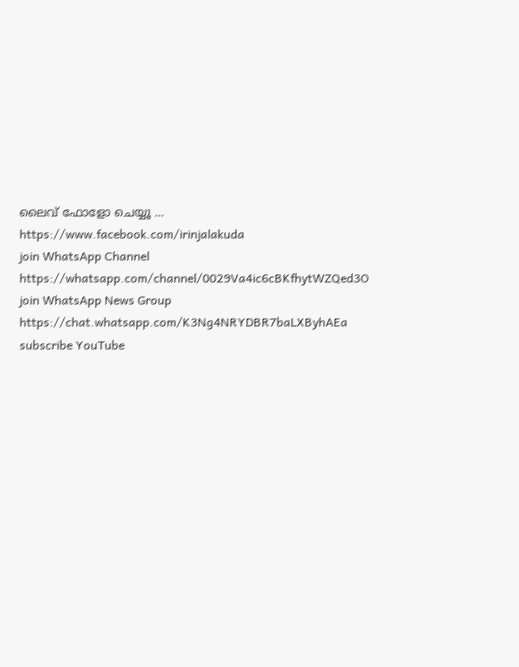ലൈവ് ഫോളോ ചെയ്യൂ …
https://www.facebook.com/irinjalakuda
join WhatsApp Channel
https://whatsapp.com/channel/0029Va4ic6cBKfhytWZQed3O
join WhatsApp News Group
https://chat.whatsapp.com/K3Ng4NRYDBR7baLXByhAEa
subscribe YouTube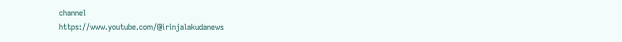channel
https://www.youtube.com/@irinjalakudanews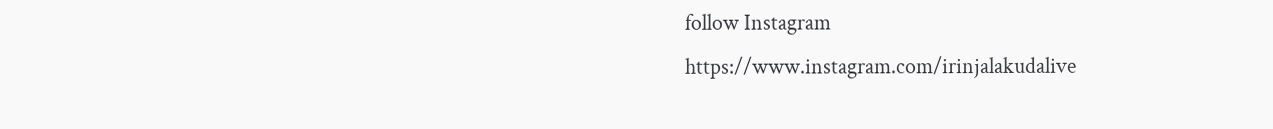follow Instagram
https://www.instagram.com/irinjalakudalive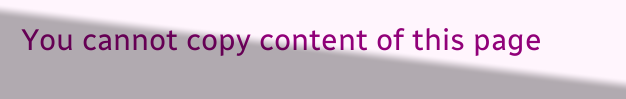You cannot copy content of this page